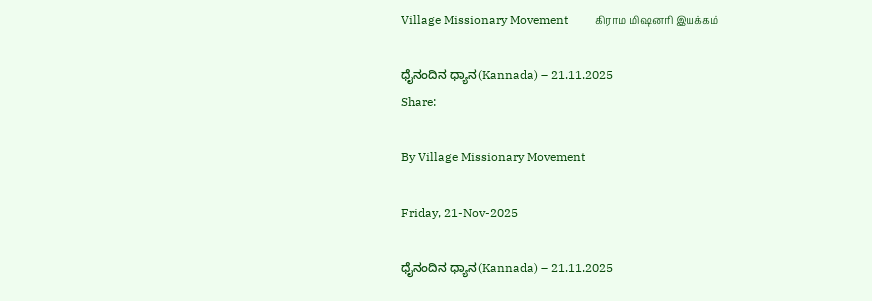Village Missionary Movement         கிராம மிஷனரி இயக்கம்

ಧೈನಂದಿನ ಧ್ಯಾನ(Kannada) – 21.11.2025
Share:

By Village Missionary Movement

Friday, 21-Nov-2025

ಧೈನಂದಿನ ಧ್ಯಾನ(Kannada) – 21.11.2025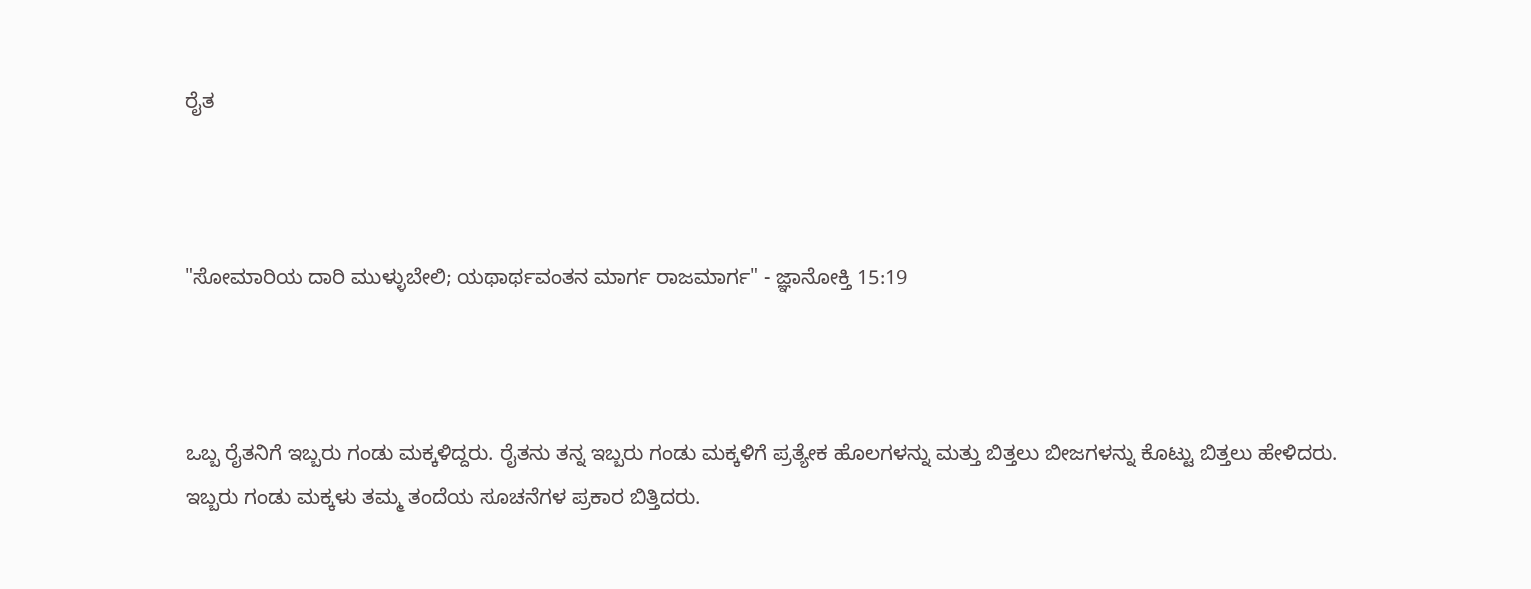ರೈತ



"ಸೋಮಾರಿಯ ದಾರಿ ಮುಳ್ಳುಬೇಲಿ; ಯಥಾರ್ಥವಂತನ ಮಾರ್ಗ ರಾಜಮಾರ್ಗ" - ಜ್ಞಾನೋಕ್ತಿ 15:19



ಒಬ್ಬ ರೈತನಿಗೆ ಇಬ್ಬರು ಗಂಡು ಮಕ್ಕಳಿದ್ದರು. ರೈತನು ತನ್ನ ಇಬ್ಬರು ಗಂಡು ಮಕ್ಕಳಿಗೆ ಪ್ರತ್ಯೇಕ ಹೊಲಗಳನ್ನು ಮತ್ತು ಬಿತ್ತಲು ಬೀಜಗಳನ್ನು ಕೊಟ್ಟು ಬಿತ್ತಲು ಹೇಳಿದರು. ಇಬ್ಬರು ಗಂಡು ಮಕ್ಕಳು ತಮ್ಮ ತಂದೆಯ ಸೂಚನೆಗಳ ಪ್ರಕಾರ ಬಿತ್ತಿದರು.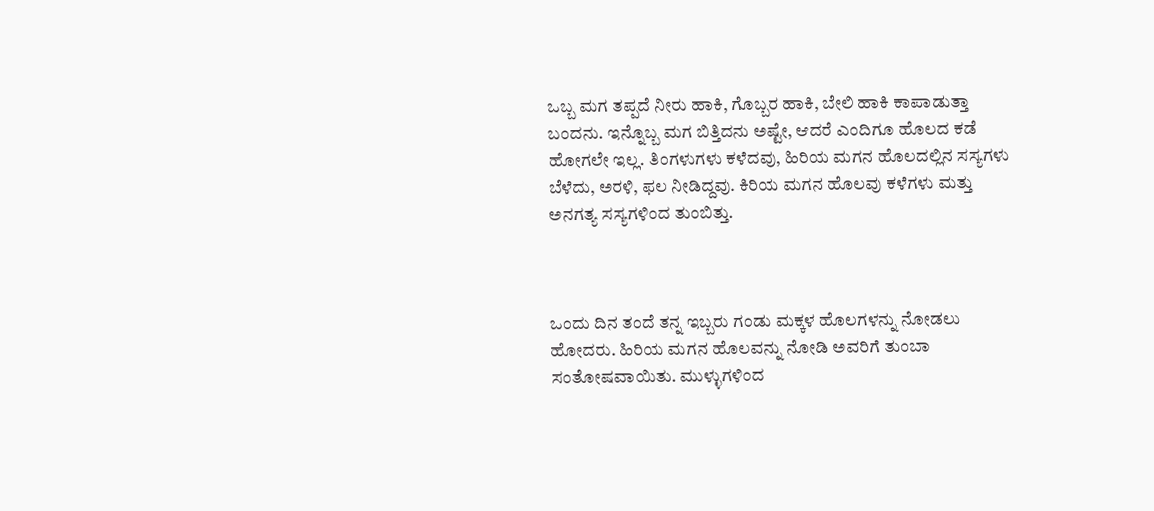ಒಬ್ಬ ಮಗ ತಪ್ಪದೆ ನೀರು ಹಾಕಿ, ಗೊಬ್ಬರ ಹಾಕಿ, ಬೇಲಿ ಹಾಕಿ ಕಾಪಾಡುತ್ತಾ ಬಂದನು. ಇನ್ನೊಬ್ಬ ಮಗ ಬಿತ್ತಿದನು ಅಷ್ಟೇ, ಆದರೆ ಎಂದಿಗೂ ಹೊಲದ ಕಡೆ ಹೋಗಲೇ ಇಲ್ಲ. ತಿಂಗಳುಗಳು ಕಳೆದವು, ಹಿರಿಯ ಮಗನ ಹೊಲದಲ್ಲಿನ ಸಸ್ಯಗಳು ಬೆಳೆದು, ಅರಳಿ, ಫಲ ನೀಡಿದ್ದವು. ಕಿರಿಯ ಮಗನ ಹೊಲವು ಕಳೆಗಳು ಮತ್ತು ಅನಗತ್ಯ ಸಸ್ಯಗಳಿಂದ ತುಂಬಿತ್ತು.



ಒಂದು ದಿನ ತಂದೆ ತನ್ನ ಇಬ್ಬರು ಗಂಡು ಮಕ್ಕಳ ಹೊಲಗಳನ್ನು ನೋಡಲು ಹೋದರು. ಹಿರಿಯ ಮಗನ ಹೊಲವನ್ನು ನೋಡಿ ಅವರಿಗೆ ತುಂಬಾ ಸಂತೋಷವಾಯಿತು. ಮುಳ್ಳುಗಳಿಂದ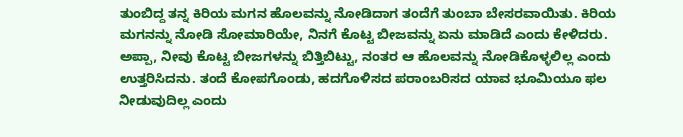ತುಂಬಿದ್ದ ತನ್ನ ಕಿರಿಯ ಮಗನ ಹೊಲವನ್ನು ನೋಡಿದಾಗ ತಂದೆಗೆ ತುಂಬಾ ಬೇಸರವಾಯಿತು. ಕಿರಿಯ ಮಗನನ್ನು ನೋಡಿ ಸೋಮಾರಿಯೇ, ನಿನಗೆ ಕೊಟ್ಟ ಬೀಜವನ್ನು ಏನು ಮಾಡಿದೆ ಎಂದು ಕೇಳಿದರು. ಅಪ್ಪಾ, ನೀವು ಕೊಟ್ಟ ಬೀಜಗಳನ್ನು ಬಿತ್ತಿಬಿಟ್ಟು, ನಂತರ ಆ ಹೊಲವನ್ನು ನೋಡಿಕೊಳ್ಳಲಿಲ್ಲ ಎಂದು ಉತ್ತರಿಸಿದನು. ತಂದೆ ಕೋಪಗೊಂಡು, ಹದಗೊಳಿಸದ ಪರಾಂಬರಿಸದ ಯಾವ ಭೂಮಿಯೂ ಫಲ ನೀಡುವುದಿಲ್ಲ ಎಂದು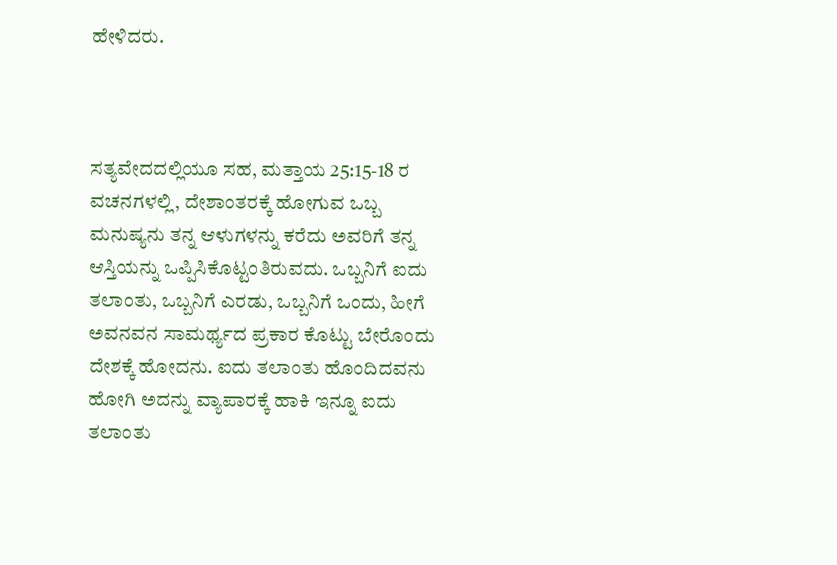ಹೇಳಿದರು.



ಸತ್ಯವೇದದಲ್ಲಿಯೂ ಸಹ, ಮತ್ತಾಯ 25:15-18 ರ ವಚನಗಳಲ್ಲಿ, ದೇಶಾಂತರಕ್ಕೆ ಹೋಗುವ ಒಬ್ಬ ಮನುಷ್ಯನು ತನ್ನ ಆಳುಗಳನ್ನು ಕರೆದು ಅವರಿಗೆ ತನ್ನ ಆಸ್ತಿಯನ್ನು ಒಪ್ಪಿಸಿಕೊಟ್ಟಂತಿರುವದು. ಒಬ್ಬನಿಗೆ ಐದು ತಲಾಂತು, ಒಬ್ಬನಿಗೆ ಎರಡು, ಒಬ್ಬನಿಗೆ ಒಂದು, ಹೀಗೆ ಅವನವನ ಸಾಮರ್ಥ್ಯದ ಪ್ರಕಾರ ಕೊಟ್ಟು ಬೇರೊಂದು ದೇಶಕ್ಕೆ ಹೋದನು. ಐದು ತಲಾಂತು ಹೊಂದಿದವನು ಹೋಗಿ ಅದನ್ನು ವ್ಯಾಪಾರಕ್ಕೆ ಹಾಕಿ ಇನ್ನೂ ಐದು ತಲಾಂತು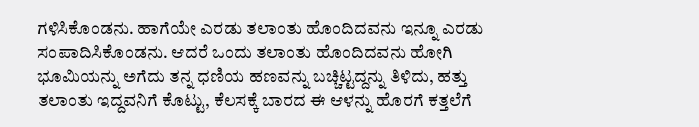ಗಳಿಸಿಕೊಂಡನು. ಹಾಗೆಯೇ ಎರಡು ತಲಾಂತು ಹೊಂದಿದವನು ಇನ್ನೂ ಎರಡು ಸಂಪಾದಿಸಿಕೊಂಡನು. ಆದರೆ ಒಂದು ತಲಾಂತು ಹೊಂದಿದವನು ಹೋಗಿ ಭೂವಿುಯನ್ನು ಅಗೆದು ತನ್ನ ಧಣಿಯ ಹಣವನ್ನು ಬಚ್ಚಿಟ್ಟದ್ದನ್ನು ತಿಳಿದು, ಹತ್ತು ತಲಾಂತು ಇದ್ದವನಿಗೆ ಕೊಟ್ಟು, ಕೆಲಸಕ್ಕೆ ಬಾರದ ಈ ಆಳನ್ನು ಹೊರಗೆ ಕತ್ತಲೆಗೆ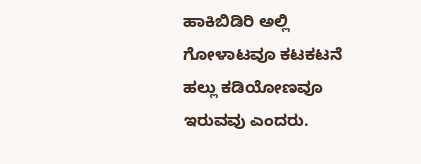ಹಾಕಿಬಿಡಿರಿ ಅಲ್ಲಿ ಗೋಳಾಟವೂ ಕಟಕಟನೆ ಹಲ್ಲು ಕಡಿಯೋಣವೂ ಇರುವವು ಎಂದರು.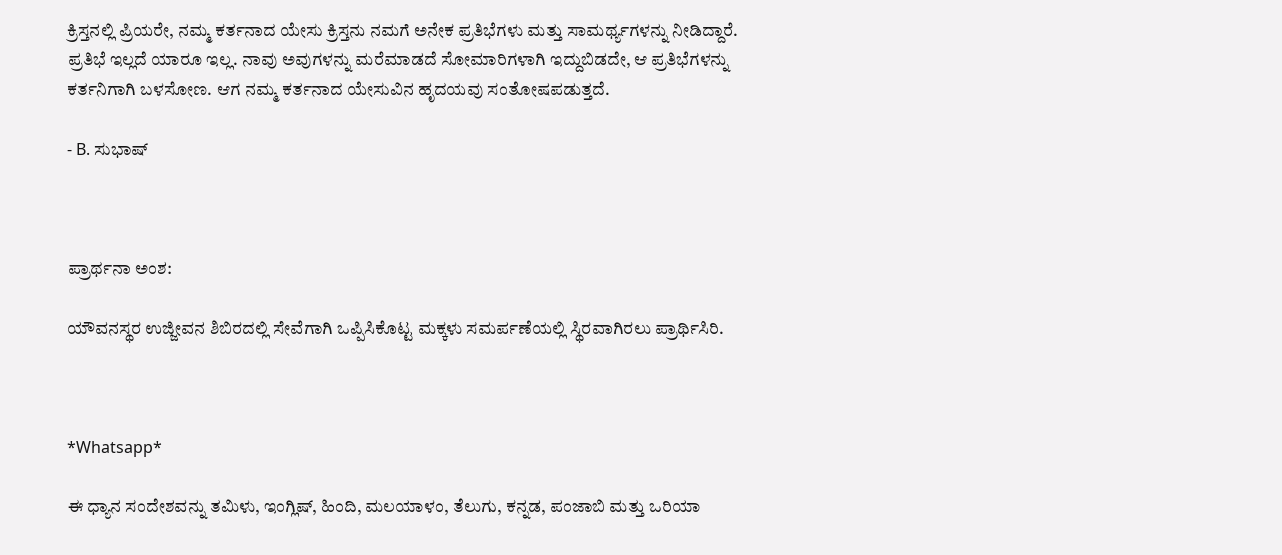ಕ್ರಿಸ್ತನಲ್ಲಿ ಪ್ರಿಯರೇ, ನಮ್ಮ ಕರ್ತನಾದ ಯೇಸು ಕ್ರಿಸ್ತನು ನಮಗೆ ಅನೇಕ ಪ್ರತಿಭೆಗಳು ಮತ್ತು ಸಾಮರ್ಥ್ಯಗಳನ್ನು ನೀಡಿದ್ದಾರೆ. ಪ್ರತಿಭೆ ಇಲ್ಲದೆ ಯಾರೂ ಇಲ್ಲ. ನಾವು ಅವುಗಳನ್ನು ಮರೆಮಾಡದೆ ಸೋಮಾರಿಗಳಾಗಿ ಇದ್ದುಬಿಡದೇ, ಆ ಪ್ರತಿಭೆಗಳನ್ನು ಕರ್ತನಿಗಾಗಿ ಬಳಸೋಣ. ಆಗ ನಮ್ಮ ಕರ್ತನಾದ ಯೇಸುವಿನ ಹೃದಯವು ಸಂತೋಷಪಡುತ್ತದೆ.

- B. ಸುಭಾಷ್



ಪ್ರಾರ್ಥನಾ ಅಂಶ:

ಯೌವನಸ್ಥರ ಉಜ್ಜೀವನ ಶಿಬಿರದಲ್ಲಿ ಸೇವೆಗಾಗಿ ಒಪ್ಪಿಸಿಕೊಟ್ಟ ಮಕ್ಕಳು ಸಮರ್ಪಣೆಯಲ್ಲಿ ಸ್ಥಿರವಾಗಿರಲು ಪ್ರಾರ್ಥಿಸಿರಿ.



*Whatsapp*

ಈ ಧ್ಯಾನ ಸಂದೇಶವನ್ನು ತಮಿಳು, ಇಂಗ್ಲಿಷ್, ಹಿಂದಿ, ಮಲಯಾಳಂ, ತೆಲುಗು, ಕನ್ನಡ, ಪಂಜಾಬಿ ಮತ್ತು ಒರಿಯಾ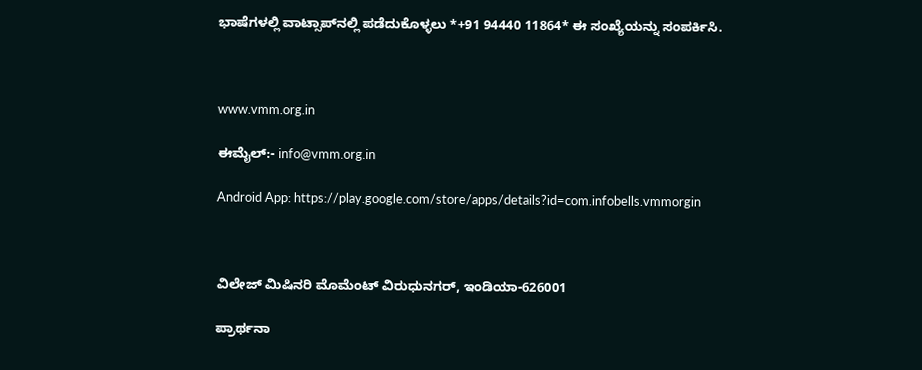ಭಾಷೆಗಳಲ್ಲಿ ವಾಟ್ಸಾಪ್‌ನಲ್ಲಿ ಪಡೆದುಕೊಳ್ಳಲು *+91 94440 11864* ಈ ಸಂಖ್ಯೆಯನ್ನು ಸಂಪರ್ಕಿಸಿ.



www.vmm.org.in

ಈಮೈಲ್:- info@vmm.org.in

Android App: https://play.google.com/store/apps/details?id=com.infobells.vmmorgin



ವಿಲೇಜ್ ಮಿಷಿನರಿ ಮೊಮೆಂಟ್ ವಿರುಧುನಗರ್, ಇಂಡಿಯಾ-626001

ಪ್ರಾರ್ಥನಾ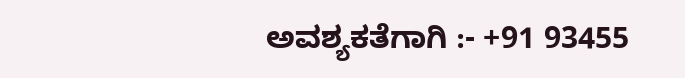ಅವಶ್ಯಕತೆಗಾಗಿ :- +91 93455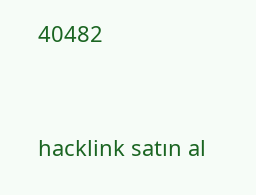40482



hacklink satın al